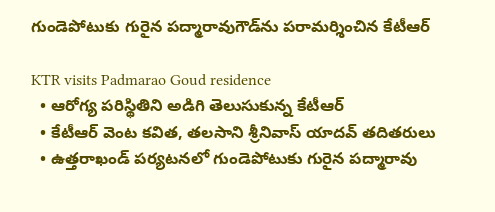గుండెపోటుకు గురైన పద్మారావుగౌడ్‌ను పరామర్శించిన కేటీఆర్

KTR visits Padmarao Goud residence
  • ఆరోగ్య పరిస్థితిని అడిగి తెలుసుకున్న కేటీఆర్
  • కేటీఆర్ వెంట కవిత, తలసాని శ్రీనివాస్ యాదవ్ తదితరులు
  • ఉత్తరాఖండ్ పర్యటనలో గుండెపోటుకు గురైన పద్మారావు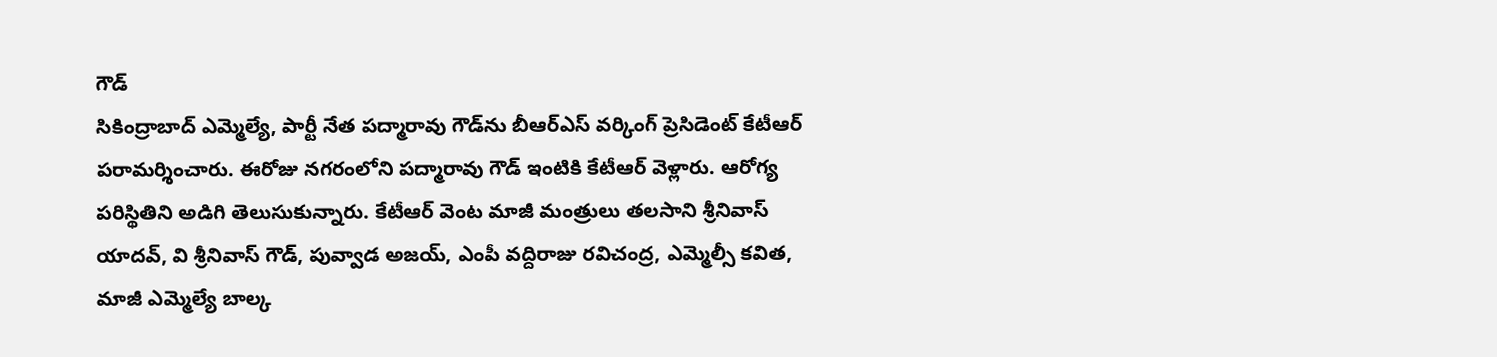గౌడ్
సికింద్రాబాద్ ఎమ్మెల్యే, పార్టీ నేత పద్మారావు గౌడ్‌ను బీఆర్ఎస్ వర్కింగ్ ప్రెసిడెంట్ కేటీఆర్ పరామర్శించారు. ఈరోజు నగరంలోని పద్మారావు గౌడ్ ఇంటికి కేటీఆర్ వెళ్లారు. ఆరోగ్య పరిస్థితిని అడిగి తెలుసుకున్నారు. కేటీఆర్ వెంట మాజీ మంత్రులు తలసాని శ్రీనివాస్ యాదవ్, వి శ్రీనివాస్ గౌడ్, పువ్వాడ అజయ్, ఎంపీ వద్దిరాజు రవిచంద్ర, ఎమ్మెల్సీ కవిత, మాజీ ఎమ్మెల్యే బాల్క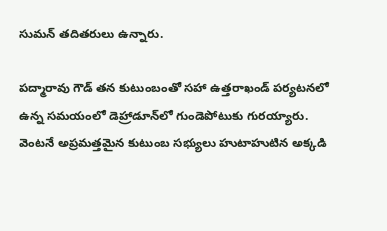సుమన్ తదితరులు ఉన్నారు.

పద్మారావు గౌడ్ తన కుటుంబంతో సహా ఉత్తరాఖండ్ పర్యటనలో ఉన్న సమయంలో డెహ్రాడూన్‌లో గుండెపోటుకు గురయ్యారు. వెంటనే అప్రమత్తమైన కుటుంబ సభ్యులు హుటాహుటిన అక్కడి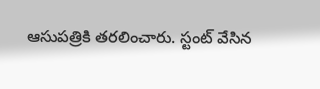ఆసుపత్రికి తరలించారు. స్టంట్ వేసిన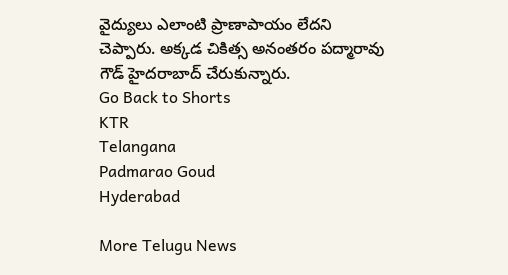వైద్యులు ఎలాంటి ప్రాణాపాయం లేదని చెప్పారు. అక్కడ చికిత్స అనంతరం పద్మారావు గౌడ్ హైదరాబాద్ చేరుకున్నారు.
Go Back to Shorts
KTR
Telangana
Padmarao Goud
Hyderabad

More Telugu News